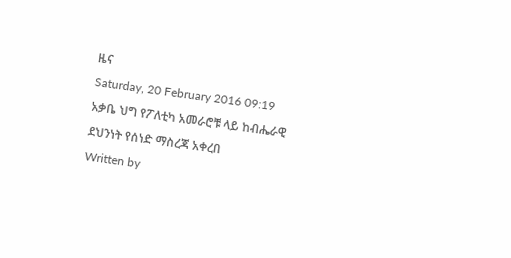ዜና
Saturday, 20 February 2016 09:19
አቃቤ ህግ የፖለቲካ አመራሮቹ ላይ ከብሔራዊ ደህንነት የሰነድ ማስረጃ አቀረበ
Written by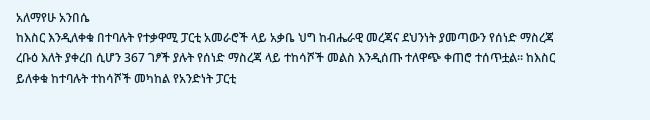አለማየሁ አንበሴ
ከእስር እንዲለቀቁ በተባሉት የተቃዋሚ ፓርቲ አመራሮች ላይ አቃቤ ህግ ከብሔራዊ መረጃና ደህንነት ያመጣውን የሰነድ ማስረጃ ረቡዕ እለት ያቀረበ ሲሆን 367 ገፆች ያሉት የሰነድ ማስረጃ ላይ ተከሳሾች መልስ እንዲሰጡ ተለዋጭ ቀጠሮ ተሰጥቷል፡፡ ከእስር ይለቀቁ ከተባሉት ተከሳሾች መካከል የአንድነት ፓርቲ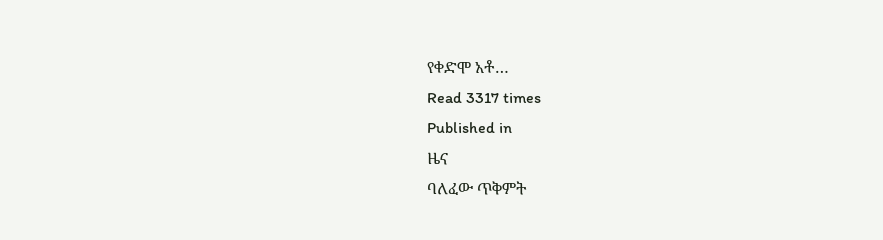የቀድሞ አቶ…
Read 3317 times
Published in
ዜና
ባለፈው ጥቅምት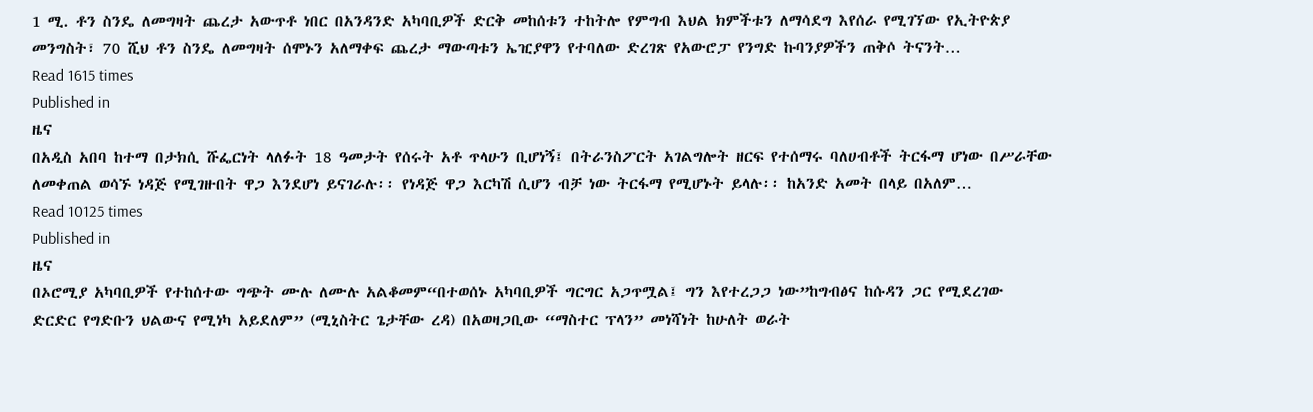1 ሚ. ቶን ስንዴ ለመግዛት ጨረታ አውጥቶ ነበር በአንዳንድ አካባቢዎች ድርቅ መከሰቱን ተከትሎ የምግብ እህል ክምችቱን ለማሳደግ እየሰራ የሚገኘው የኢትዮጵያ መንግስት፣ 70 ሺህ ቶን ስንዴ ለመግዛት ሰሞኑን አለማቀፍ ጨረታ ማውጣቱን ኤዢያዋን የተባለው ድረገጽ የአውሮፓ የንግድ ኩባንያዎችን ጠቅሶ ትናንት…
Read 1615 times
Published in
ዜና
በአዲስ አበባ ከተማ በታክሲ ሹፌርነት ላለፉት 18 ዓመታት የሰሩት አቶ ጥላሁን ቢሆነኝ፤ በትራንስፖርት አገልግሎት ዘርፍ የተሰማሩ ባለሀብቶች ትርፋማ ሆነው በሥራቸው ለመቀጠል ወሳኙ ነዳጅ የሚገዙበት ዋጋ እንደሆነ ይናገራሉ፡፡ የነዳጅ ዋጋ እርካሽ ሲሆን ብቻ ነው ትርፋማ የሚሆኑት ይላሉ፡፡ ከአንድ አመት በላይ በአለም…
Read 10125 times
Published in
ዜና
በኦሮሚያ አካባቢዎች የተከሰተው ግጭት ሙሉ ለሙሉ አልቆመም“በተወሰኑ አካባቢዎች ግርግር አጋጥሟል፤ ግን እየተረጋጋ ነው”ከግብፅና ከሱዳን ጋር የሚደረገው ድርድር የግድቡን ህልውና የሚነካ አይደለም” (ሚኒስትር ጌታቸው ረዳ) በአወዛጋቢው “ማስተር ፕላን” መነሻነት ከሁለት ወራት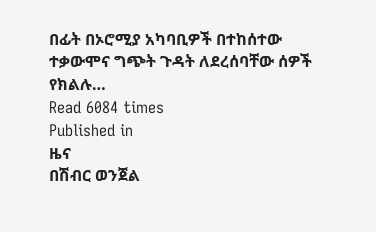በፊት በኦሮሚያ አካባቢዎች በተከሰተው ተቃውሞና ግጭት ጉዳት ለደረሰባቸው ሰዎች የክልሉ…
Read 6084 times
Published in
ዜና
በሽብር ወንጀል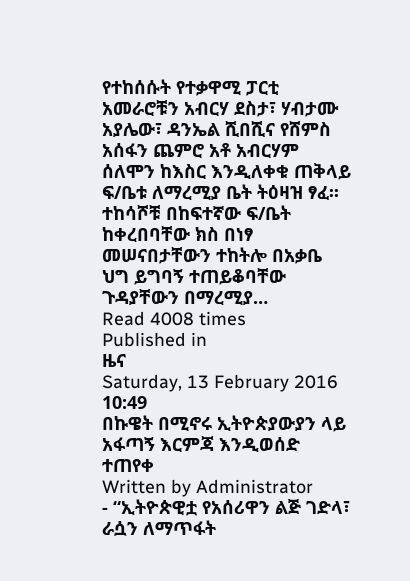የተከሰሱት የተቃዋሚ ፓርቲ አመራሮቹን አብርሃ ደስታ፣ ሃብታሙ አያሌው፣ ዳንኤል ሺበሺና የሸምስ አሰፋን ጨምሮ አቶ አብርሃም ሰለሞን ከእስር እንዲለቀቁ ጠቅላይ ፍ/ቤቱ ለማረሚያ ቤት ትዕዛዝ ፃፈ፡፡ ተከሳሾቹ በከፍተኛው ፍ/ቤት ከቀረበባቸው ክስ በነፃ መሠናበታቸውን ተከትሎ በአቃቤ ህግ ይግባኝ ተጠይቆባቸው ጉዳያቸውን በማረሚያ…
Read 4008 times
Published in
ዜና
Saturday, 13 February 2016 10:49
በኩዌት በሚኖሩ ኢትዮጵያውያን ላይ አፋጣኝ እርምጃ እንዲወሰድ ተጠየቀ
Written by Administrator
- “ኢትዮጵዊቷ የአሰሪዋን ልጅ ገድላ፣ ራሷን ለማጥፋት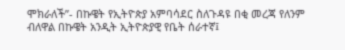ሞክራለች”- በኩዌት የኢትዮጵያ አምባሳደር ስለጉዳዩ በቂ መረጃ የለንም ብለዋል በኩዌት አንዲት ኢትዮጵያዊ የቤት ሰራተኛ፤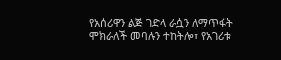የአሰሪዋን ልጅ ገድላ ራሷን ለማጥፋት ሞክራለች መባሉን ተከትሎ፣ የአገሪቱ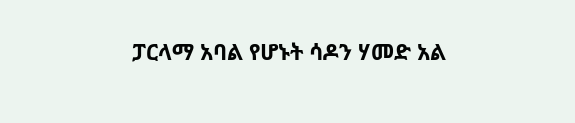ፓርላማ አባል የሆኑት ሳዶን ሃመድ አል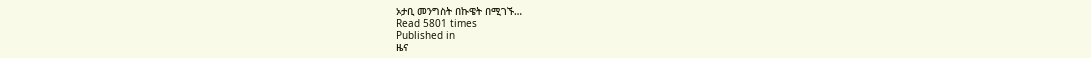ኦታቢ መንግስት በኩዌት በሚገኙ…
Read 5801 times
Published in
ዜና